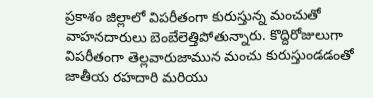ప్రకాశం జిల్లాలో విపరీతంగా కురుస్తున్న మంచుతో వాహనదారులు బెంబేలెత్తిపోతున్నారు. కొద్దిరోజులుగా విపరీతంగా తెల్లవారుజామున మంచు కురుస్తుండడంతో జాతీయ రహదారి మరియు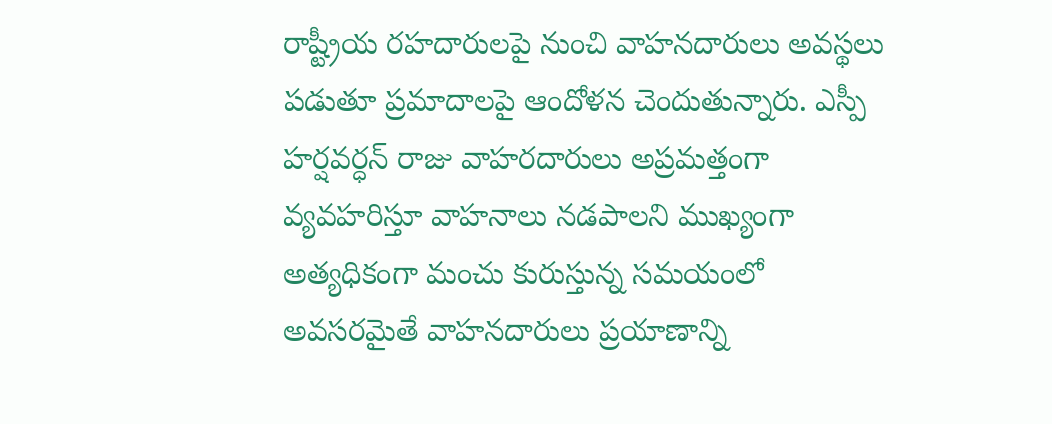రాష్ట్రీయ రహదారులపై నుంచి వాహనదారులు అవస్థలు పడుతూ ప్రమాదాలపై ఆందోళన చెందుతున్నారు. ఎస్పీ హర్షవర్ధన్ రాజు వాహరదారులు అప్రమత్తంగా వ్యవహరిస్తూ వాహనాలు నడపాలని ముఖ్యంగా అత్యధికంగా మంచు కురుస్తున్న సమయంలో అవసరమైతే వాహనదారులు ప్రయాణాన్ని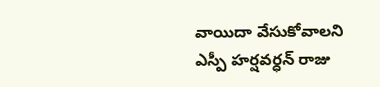వాయిదా వేసుకోవాలని ఎస్పీ హర్షవర్ధన్ రాజు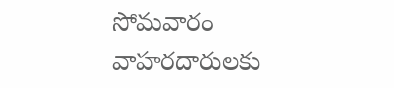సోమవారం వాహరదారులకు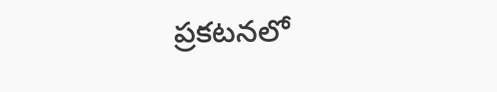ప్రకటనలో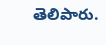తెలిపారు.